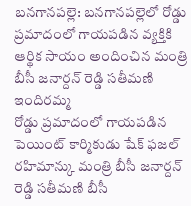బనగానపల్లె: బనగానపల్లెలో రోడ్డు ప్రమాదంలో గాయపడిన వ్యక్తికి ఆర్థిక సాయం అందించిన మంత్రి బీసీ జనార్దన్ రెడ్డి సతీమణి ఇందిరమ్మ
రోడ్డు ప్రమాదంలో గాయపడిన పెయింట్ కార్మికుడు షేక్ ఫజల్ రహిమాన్కు మంత్రి బీసీ జనార్దన్ రెడ్డి సతీమణి బీసీ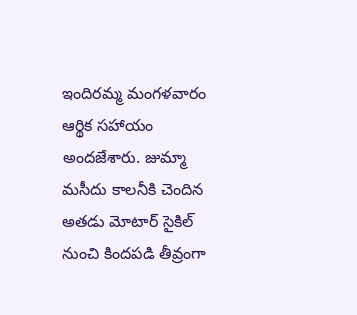ఇందిరమ్మ మంగళవారం ఆర్థిక సహాయం అందజేశారు. జుమ్మా మసీదు కాలనీకి చెందిన అతడు మోటార్ సైకిల్ నుంచి కిందపడి తీవ్రంగా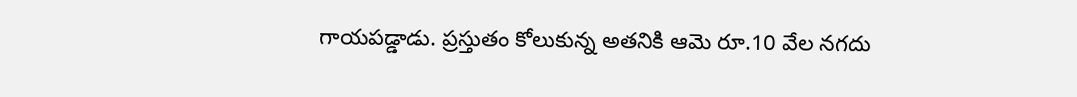గాయపడ్డాడు. ప్రస్తుతం కోలుకున్న అతనికి ఆమె రూ.10 వేల నగదు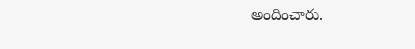అందించారు.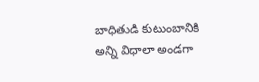బాధితుడి కుటుంబానికి అన్ని విధాలా అండగా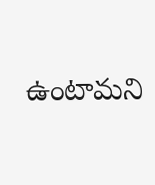ఉంటామని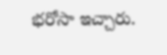భరోసా ఇచ్చారు.